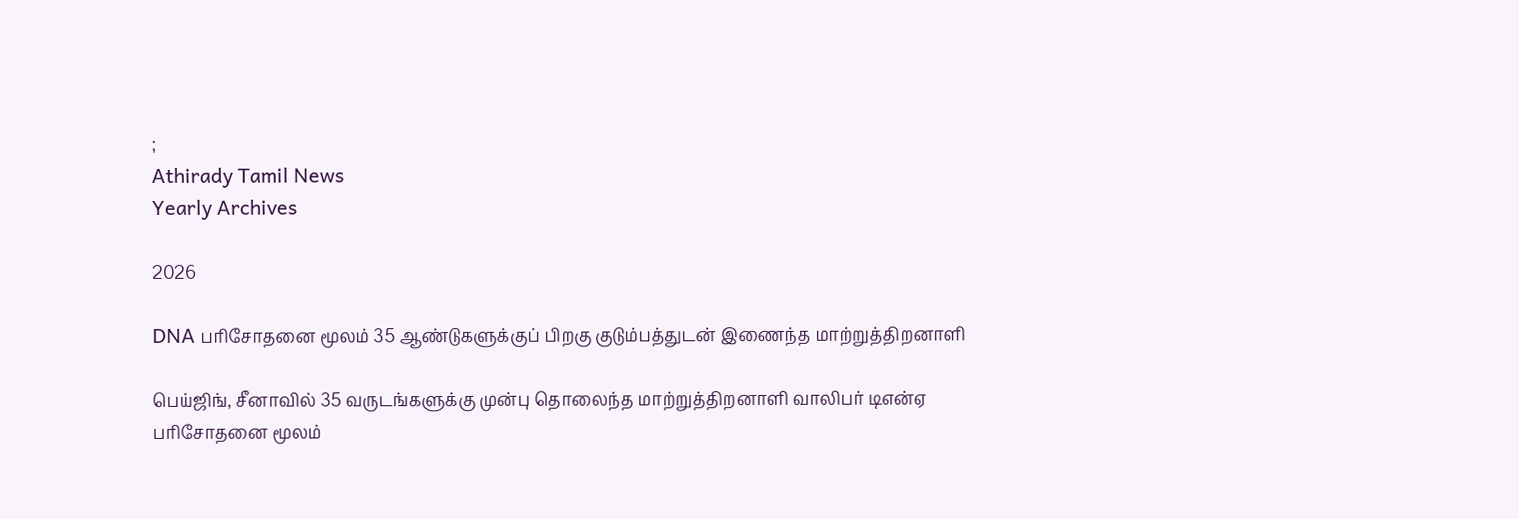;
Athirady Tamil News
Yearly Archives

2026

DNA பரிசோதனை மூலம் 35 ஆண்டுகளுக்குப் பிறகு குடும்பத்துடன் இணைந்த மாற்றுத்திறனாளி

பெய்ஜிங், சீனாவில் 35 வருடங்களுக்கு முன்பு தொலைந்த மாற்றுத்திறனாளி வாலிபர் டிஎன்ஏ பரிசோதனை மூலம்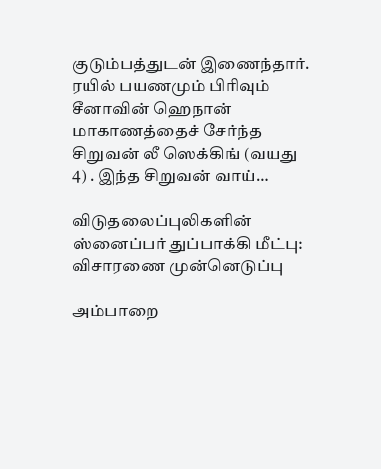குடும்பத்துடன் இணைந்தார். ரயில் பயணமும் பிரிவும் சீனாவின் ஹெநான் மாகாணத்தைச் சேர்ந்த சிறுவன் லீ ஸெக்கிங் (வயது 4) . இந்த சிறுவன் வாய்…

விடுதலைப்புலிகளின் ஸ்னைப்பர் துப்பாக்கி மீட்பு: விசாரணை முன்னெடுப்பு

அம்பாறை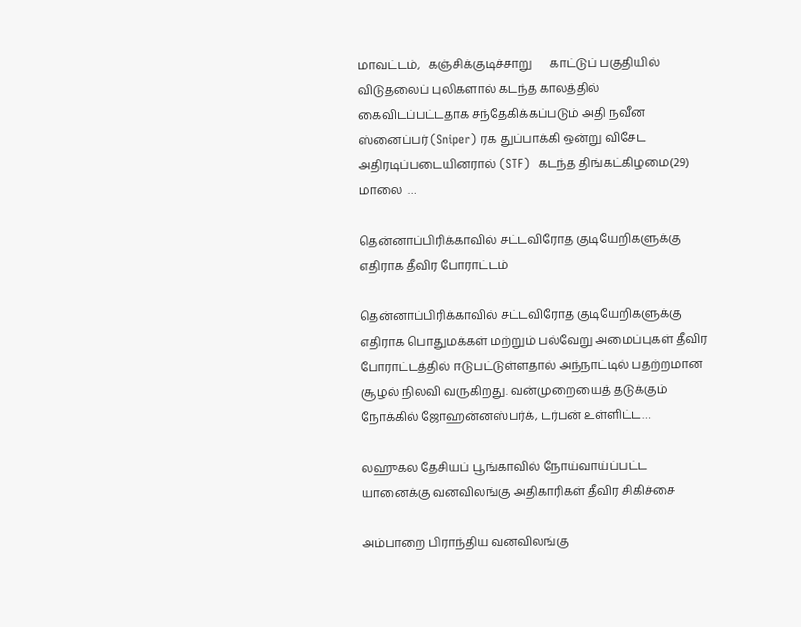மாவட்டம்,   கஞ்சிக்குடிச்சாறு      காட்டுப் பகுதியில் விடுதலைப் புலிகளால் கடந்த காலத்தில் கைவிடப்பட்டதாக சந்தேகிக்கப்படும் அதி நவீன ஸ்னைப்பர் (Sniper) ரக துப்பாக்கி ஒன்று விசேட அதிரடிப்படையினரால் (STF)  கடந்த திங்கட்கிழமை(29) மாலை  …

தென்னாப்பிரிக்காவில் சட்டவிரோத குடியேறிகளுக்கு எதிராக தீவிர போராட்டம்

தென்னாப்பிரிக்காவில் சட்டவிரோத குடியேறிகளுக்கு எதிராக பொதுமக்கள் மற்றும் பல்வேறு அமைப்புகள் தீவிர போராட்டத்தில் ஈடுபட்டுள்ளதால் அந்நாட்டில் பதற்றமான சூழல் நிலவி வருகிறது. வன்முறையைத் தடுக்கும் நோக்கில் ஜோஹன்னஸ்பர்க், டர்பன் உள்ளிட்ட…

லஹுகல தேசியப் பூங்காவில் நோய்வாய்ப்பட்ட யானைக்கு வனவிலங்கு அதிகாரிகள் தீவிர சிகிச்சை

அம்பாறை பிராந்திய வனவிலங்கு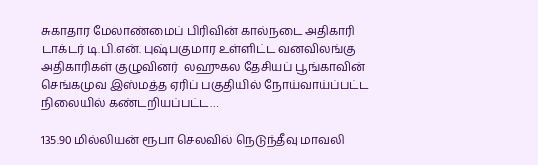சுகாதார மேலாண்மைப் பிரிவின் கால்நடை அதிகாரி டாக்டர் டி.பி.என். புஷ்பகுமார உள்ளிட்ட வனவிலங்கு அதிகாரிகள் குழுவினர்  லஹுகல தேசியப் பூங்காவின் செங்கமுவ இஸ்மத்த ஏரிப் பகுதியில் நோய்வாய்ப்பட்ட நிலையில் கண்டறியப்பட்ட…

135.90 மில்லியன் ரூபா செலவில் நெடுந்தீவு மாவலி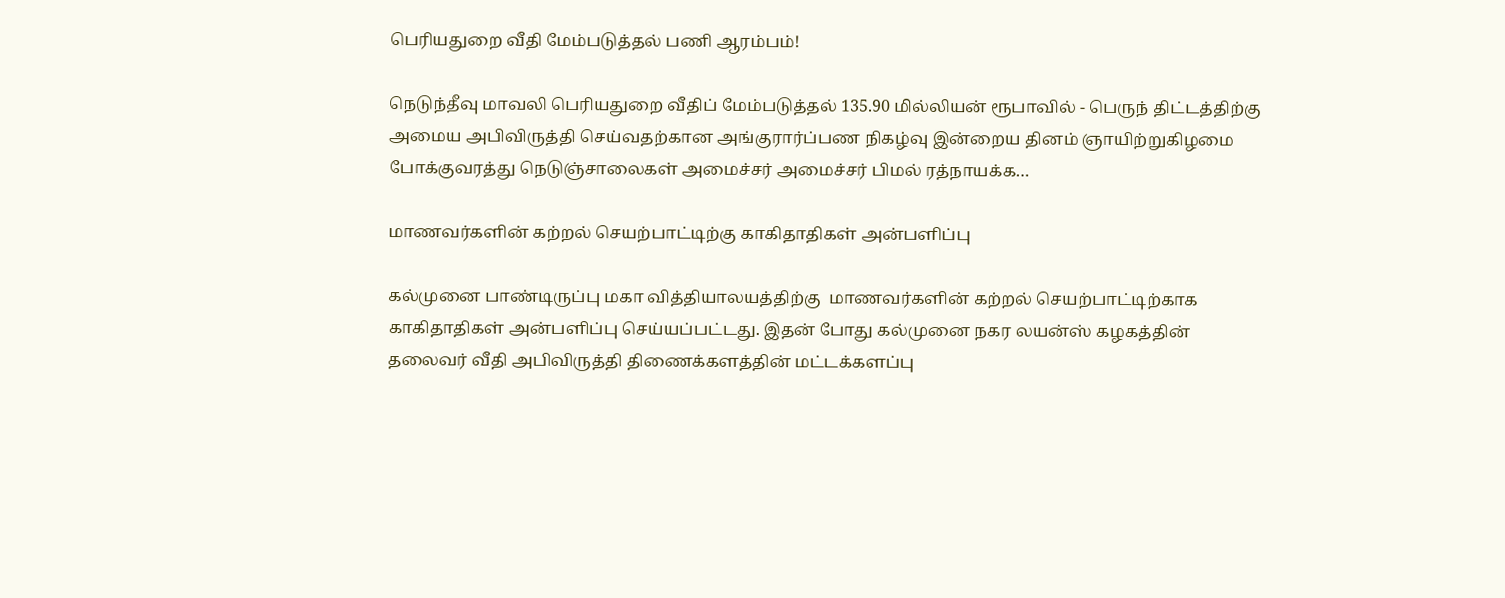பெரியதுறை வீதி மேம்படுத்தல் பணி ஆரம்பம்!

நெடுந்தீவு மாவலி பெரியதுறை வீதிப் மேம்படுத்தல் 135.90 மில்லியன் ரூபாவில் - பெருந் திட்டத்திற்கு அமைய அபிவிருத்தி செய்வதற்கான அங்குரார்ப்பண நிகழ்வு இன்றைய தினம் ஞாயிற்றுகிழமை போக்குவரத்து நெடுஞ்சாலைகள் அமைச்சர் அமைச்சர் பிமல் ரத்நாயக்க…

மாணவர்களின் கற்றல் செயற்பாட்டிற்கு காகிதாதிகள் அன்பளிப்பு

கல்முனை பாண்டிருப்பு மகா வித்தியாலயத்திற்கு  மாணவர்களின் கற்றல் செயற்பாட்டிற்காக காகிதாதிகள் அன்பளிப்பு செய்யப்பட்டது. இதன் போது கல்முனை நகர லயன்ஸ் கழகத்தின் தலைவர் வீதி அபிவிருத்தி திணைக்களத்தின் மட்டக்களப்பு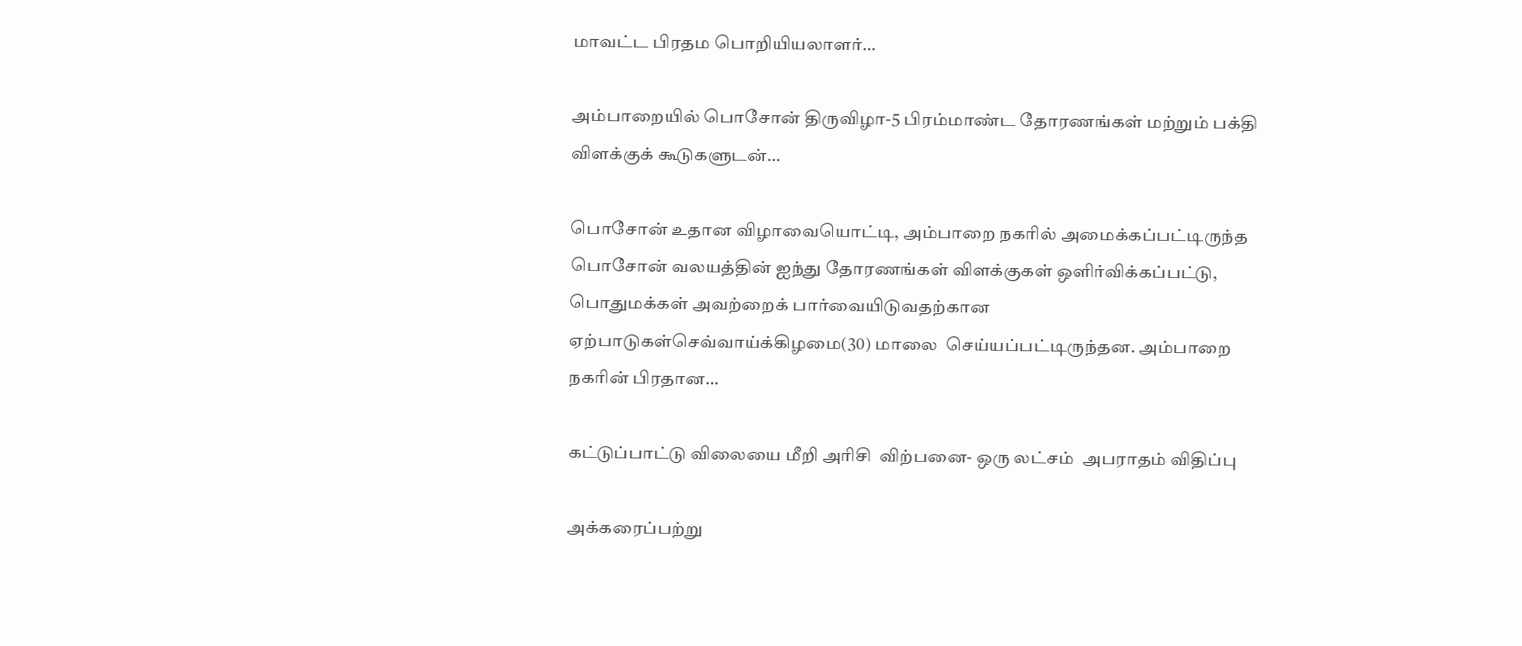மாவட்ட பிரதம பொறியியலாளர்…

அம்பாறையில் பொசோன் திருவிழா-5 பிரம்மாண்ட தோரணங்கள் மற்றும் பக்தி விளக்குக் கூடுகளுடன்…

பொசோன் உதான விழாவையொட்டி, அம்பாறை நகரில் அமைக்கப்பட்டிருந்த பொசோன் வலயத்தின் ஐந்து தோரணங்கள் விளக்குகள் ஒளிர்விக்கப்பட்டு, பொதுமக்கள் அவற்றைக் பார்வையிடுவதற்கான ஏற்பாடுகள்செவ்வாய்க்கிழமை(30) மாலை  செய்யப்பட்டிருந்தன. அம்பாறை நகரின் பிரதான…

கட்டுப்பாட்டு விலையை மீறி அரிசி  விற்பனை- ஒரு லட்சம்  அபராதம் விதிப்பு

அக்கரைப்பற்று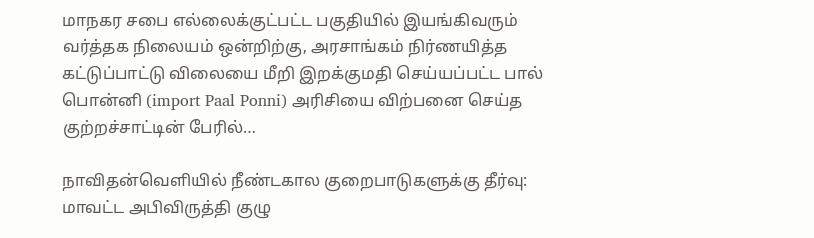மாநகர சபை எல்லைக்குட்பட்ட பகுதியில் இயங்கிவரும் வர்த்தக நிலையம் ஒன்றிற்கு, அரசாங்கம் நிர்ணயித்த கட்டுப்பாட்டு விலையை மீறி இறக்குமதி செய்யப்பட்ட பால் பொன்னி (import Paal Ponni) அரிசியை விற்பனை செய்த குற்றச்சாட்டின் பேரில்…

நாவிதன்வெளியில் நீண்டகால குறைபாடுகளுக்கு தீர்வு: மாவட்ட அபிவிருத்தி குழு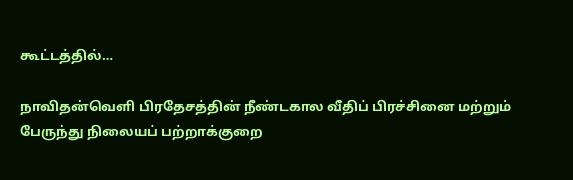கூட்டத்தில்…

நாவிதன்வெளி பிரதேசத்தின் நீண்டகால வீதிப் பிரச்சினை மற்றும் பேருந்து நிலையப் பற்றாக்குறை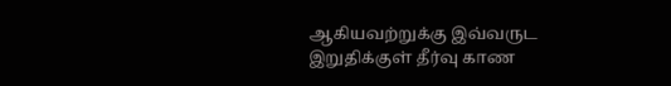ஆகியவற்றுக்கு இவ்வருட இறுதிக்குள் தீர்வு காண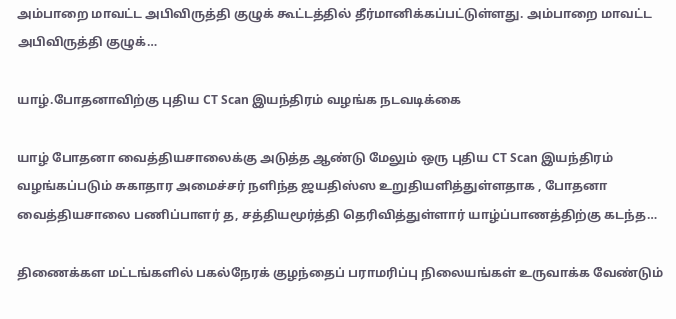அம்பாறை மாவட்ட அபிவிருத்தி குழுக் கூட்டத்தில் தீர்மானிக்கப்பட்டுள்ளது. அம்பாறை மாவட்ட அபிவிருத்தி குழுக்…

யாழ்.போதனாவிற்கு புதிய CT Scan இயந்திரம் வழங்க நடவடிக்கை

யாழ் போதனா வைத்தியசாலைக்கு அடுத்த ஆண்டு மேலும் ஒரு புதிய CT Scan இயந்திரம் வழங்கப்படும் சுகாதார அமைச்சர் நளிந்த ஜயதிஸ்ஸ உறுதியளித்துள்ளதாக , போதனா வைத்தியசாலை பணிப்பாளர் த, சத்தியமூர்த்தி தெரிவித்துள்ளார் யாழ்ப்பாணத்திற்கு கடந்த…

திணைக்கள மட்டங்களில் பகல்நேரக் குழந்தைப் பராமரிப்பு நிலையங்கள் உருவாக்க வேண்டும்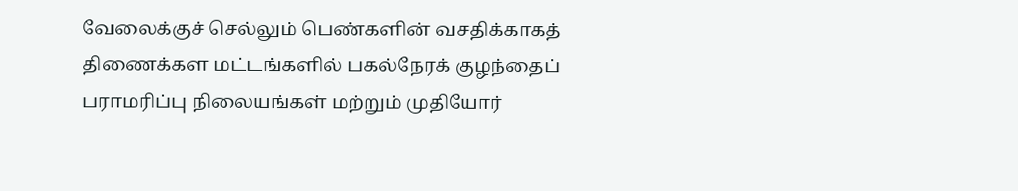வேலைக்குச் செல்லும் பெண்களின் வசதிக்காகத் திணைக்கள மட்டங்களில் பகல்நேரக் குழந்தைப் பராமரிப்பு நிலையங்கள் மற்றும் முதியோர்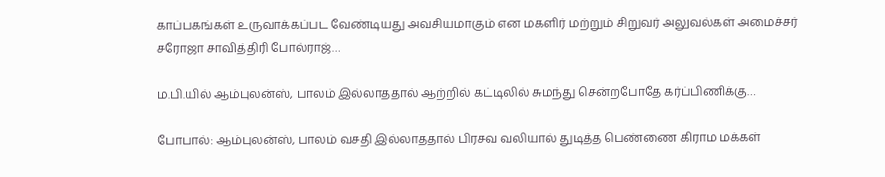காப்பகங்கள் உருவாக்கப்பட வேண்டியது அவசியமாகும் என மகளிர் மற்றும் சிறுவர் அலுவல்கள் அமைச்சர் சரோஜா சாவித்திரி போல்ராஜ்…

ம.பி.யில் ஆம்புலன்ஸ், பாலம் இல்லாததால் ஆற்றில் கட்டிலில் சுமந்து சென்றபோதே கர்ப்பிணிக்கு…

போபால்: ஆம்புலன்ஸ், பாலம் வசதி இல்லாததால் பிரசவ வலியால் துடித்த பெண்ணை கிராம மக்கள்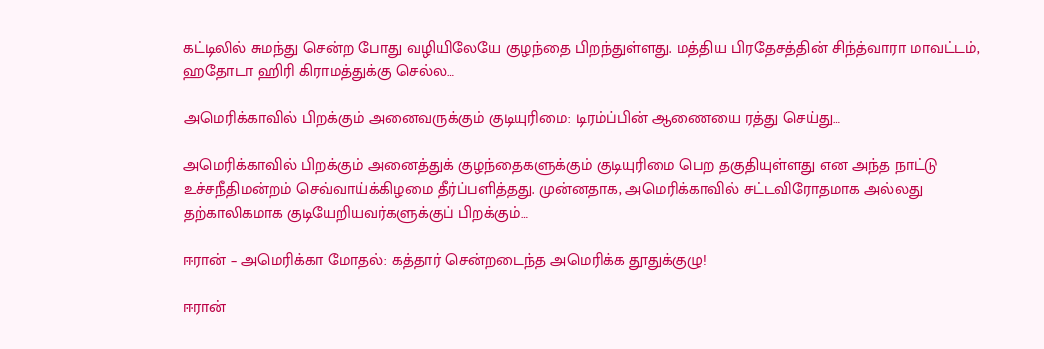கட்டிலில் சுமந்து சென்ற போது வழியிலேயே குழந்தை பிறந்துள்ளது. மத்திய பிரதேசத்தின் சிந்த்வாரா மாவட்டம், ஹதோடா ஹிரி கிராமத்துக்கு செல்ல…

அமெரிக்காவில் பிறக்கும் அனைவருக்கும் குடியுரிமை: டிரம்ப்பின் ஆணையை ரத்து செய்து…

அமெரிக்காவில் பிறக்கும் அனைத்துக் குழந்தைகளுக்கும் குடியுரிமை பெற தகுதியுள்ளது என அந்த நாட்டு உச்சநீதிமன்றம் செவ்வாய்க்கிழமை தீர்ப்பளித்தது. முன்னதாக, அமெரிக்காவில் சட்டவிரோதமாக அல்லது தற்காலிகமாக குடியேறியவர்களுக்குப் பிறக்கும்…

ஈரான் – அமெரிக்கா மோதல்: கத்தார் சென்றடைந்த அமெரிக்க தூதுக்குழு!

ஈரான்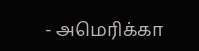- அமெரிக்கா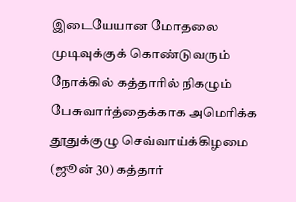இடையேயான மோதலை முடிவுக்குக் கொண்டுவரும் நோக்கில் கத்தாரில் நிகழும் பேசுவார்த்தைக்காக அமெரிக்க தூதுக்குழு செவ்வாய்க்கிழமை (ஜூன் 30) கத்தார்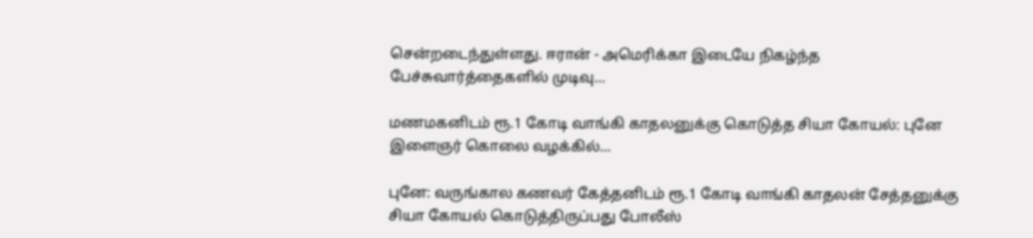சென்றடைந்துள்ளது. ஈரான் - அமெரிக்கா இடையே நிகழ்ந்த பேச்சுவார்த்தைகளில் முடிவு…

மணமகனிடம் ரூ.1 கோடி வாங்கி காதலனுக்கு கொடுத்த சியா கோயல்: புனே இளைஞர் கொலை வழக்கில்…

புனே: வருங்கால கணவர் கேத்தனிடம் ரூ.1 கோடி வாங்கி காதலன் சேத்தனுக்கு சியா கோயல் கொடுத்திருப்பது போலீஸ்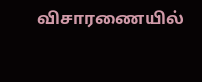விசாரணையில்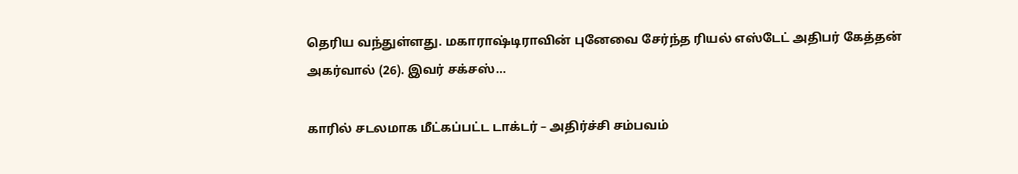தெரிய வந்துள்ளது. மகாராஷ்டிராவின் புனேவை சேர்ந்த ரியல் எஸ்டேட் அதிபர் கேத்தன் அகர்வால் (26). இவர் சக்சஸ்…

காரில் சடலமாக மீட்கப்பட்ட டாக்டர் – அதிர்ச்சி சம்பவம்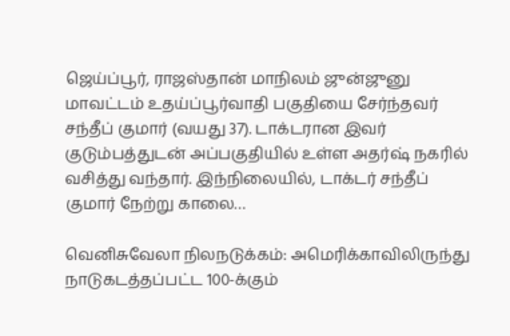ஜெய்ப்பூர், ராஜஸ்தான் மாநிலம் ஜுன்ஜுனு மாவட்டம் உதய்ப்பூர்வாதி பகுதியை சேர்ந்தவர் சந்தீப் குமார் (வயது 37). டாக்டரான இவர் குடும்பத்துடன் அப்பகுதியில் உள்ள அதர்ஷ் நகரில் வசித்து வந்தார். இந்நிலையில், டாக்டர் சந்தீப் குமார் நேற்று காலை…

வெனிசுவேலா நிலநடுக்கம்: அமெரிக்காவிலிருந்து நாடுகடத்தப்பட்ட 100-க்கும்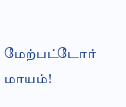மேற்பட்டோர் மாயம்!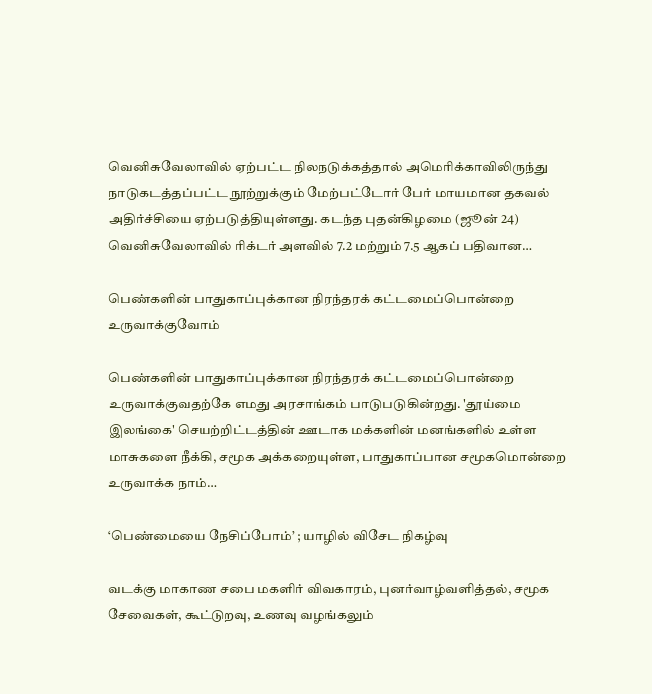வெனிசுவேலாவில் ஏற்பட்ட நிலநடுக்கத்தால் அமெரிக்காவிலிருந்து நாடுகடத்தப்பட்ட நூற்றுக்கும் மேற்பட்டோர் பேர் மாயமான தகவல் அதிர்ச்சியை ஏற்படுத்தியுள்ளது. கடந்த புதன்கிழமை (ஜூன் 24) வெனிசுவேலாவில் ரிக்டர் அளவில் 7.2 மற்றும் 7.5 ஆகப் பதிவான…

பெண்களின் பாதுகாப்புக்கான நிரந்தரக் கட்டமைப்பொன்றை உருவாக்குவோம்

பெண்களின் பாதுகாப்புக்கான நிரந்தரக் கட்டமைப்பொன்றை உருவாக்குவதற்கே எமது அரசாங்கம் பாடுபடுகின்றது. 'தூய்மை இலங்கை' செயற்றிட்டத்தின் ஊடாக மக்களின் மனங்களில் உள்ள மாசுகளை நீக்கி, சமூக அக்கறையுள்ள, பாதுகாப்பான சமூகமொன்றை உருவாக்க நாம்…

‘பெண்மையை நேசிப்போம்’ ; யாழில் விசேட நிகழ்வு

வடக்கு மாகாண சபை மகளிர் விவகாரம், புனர்வாழ்வளித்தல், சமூக சேவைகள், கூட்டுறவு, உணவு வழங்கலும்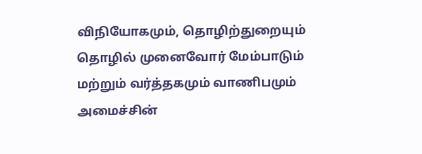விநியோகமும், தொழிற்துறையும் தொழில் முனைவோர் மேம்பாடும் மற்றும் வர்த்தகமும் வாணிபமும் அமைச்சின்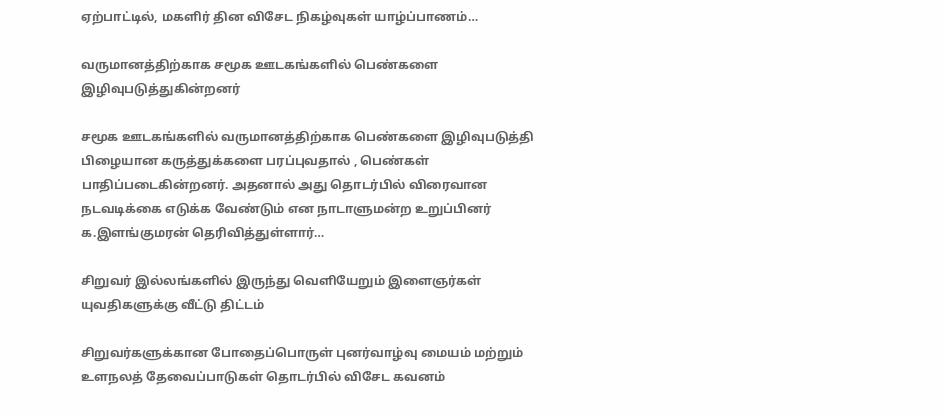ஏற்பாட்டில், மகளிர் தின விசேட நிகழ்வுகள் யாழ்ப்பாணம்…

வருமானத்திற்காக சமூக ஊடகங்களில் பெண்களை இழிவுபடுத்துகின்றனர்

சமூக ஊடகங்களில் வருமானத்திற்காக பெண்களை இழிவுபடுத்தி பிழையான கருத்துக்களை பரப்புவதால் , பெண்கள் பாதிப்படைகின்றனர். அதனால் அது தொடர்பில் விரைவான நடவடிக்கை எடுக்க வேண்டும் என நாடாளுமன்ற உறுப்பினர் க.இளங்குமரன் தெரிவித்துள்ளார்…

சிறுவர் இல்லங்களில் இருந்து வெளியேறும் இளைஞர்கள் யுவதிகளுக்கு வீட்டு திட்டம்

சிறுவர்களுக்கான போதைப்பொருள் புனர்வாழ்வு மையம் மற்றும் உளநலத் தேவைப்பாடுகள் தொடர்பில் விசேட கவனம்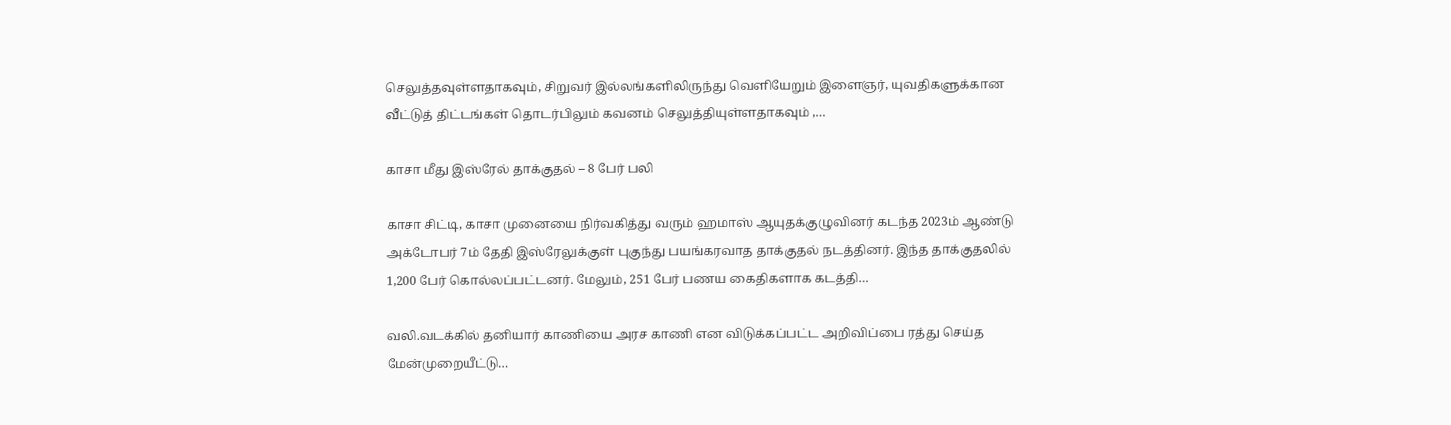செலுத்தவுள்ளதாகவும், சிறுவர் இல்லங்களிலிருந்து வெளியேறும் இளைஞர், யுவதிகளுக்கான வீட்டுத் திட்டங்கள் தொடர்பிலும் கவனம் செலுத்தியுள்ளதாகவும் ,…

காசா மீது இஸ்ரேல் தாக்குதல் – 8 பேர் பலி

காசா சிட்டி, காசா முனையை நிர்வகித்து வரும் ஹமாஸ் ஆயுதக்குழுவினர் கடந்த 2023ம் ஆண்டு அக்டோபர் 7ம் தேதி இஸ்ரேலுக்குள் புகுந்து பயங்கரவாத தாக்குதல் நடத்தினர். இந்த தாக்குதலில் 1,200 பேர் கொல்லப்பட்டனர். மேலும், 251 பேர் பணய கைதிகளாக கடத்தி…

வலி.வடக்கில் தனியார் காணியை அரச காணி என விடுக்கப்பட்ட அறிவிப்பை ரத்து செய்த மேன்முறையீட்டு…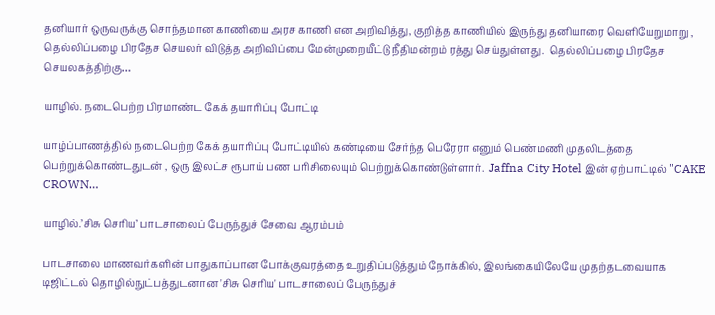தனியார் ஒருவருக்கு சொந்தமான காணியை அரச காணி என அறிவித்து, குறித்த காணியில் இருந்து தனியாரை வெளியேறுமாறு , தெல்லிப்பழை பிரதேச செயலர் விடுத்த அறிவிப்பை மேன்முறையீட்டு நீதிமன்றம் ரத்து செய்துள்ளது.  தெல்லிப்பழை பிரதேச செயலகத்திற்கு…

யாழில். நடைபெற்ற பிரமாண்ட கேக் தயாரிப்பு போட்டி

யாழ்ப்பாணத்தில் நடைபெற்ற கேக் தயாரிப்பு போட்டியில் கண்டியை சேர்ந்த பெரேரா எனும் பெண்மணி முதலிடத்தை பெற்றுக்கொண்டதுடன் , ஒரு இலட்ச ரூபாய் பண பரிசிலையும் பெற்றுக்கொண்டுள்ளார்.  Jaffna City Hotel இன் ஏற்பாட்டில் "CAKE CROWN…

யாழில்.’சிசு செரிய’ பாடசாலைப் பேருந்துச் சேவை ஆரம்பம்

பாடசாலை மாணவர்களின் பாதுகாப்பான போக்குவரத்தை உறுதிப்படுத்தும் நோக்கில், இலங்கையிலேயே முதற்தடவையாக டிஜிட்டல் தொழில்நுட்பத்துடனான 'சிசு செரிய' பாடசாலைப் பேருந்துச்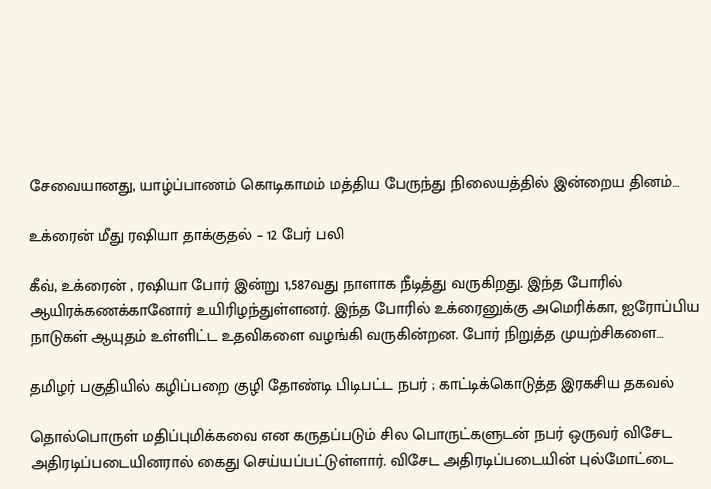சேவையானது, யாழ்ப்பாணம் கொடிகாமம் மத்திய பேருந்து நிலையத்தில் இன்றைய தினம்…

உக்ரைன் மீது ரஷியா தாக்குதல் – 12 பேர் பலி

கீவ், உக்ரைன் , ரஷியா போர் இன்று 1,587வது நாளாக நீடித்து வருகிறது. இந்த போரில் ஆயிரக்கணக்கானோர் உயிரிழந்துள்ளனர். இந்த போரில் உக்ரைனுக்கு அமெரிக்கா, ஐரோப்பிய நாடுகள் ஆயுதம் உள்ளிட்ட உதவிகளை வழங்கி வருகின்றன. போர் நிறுத்த முயற்சிகளை…

தமிழர் பகுதியில் கழிப்பறை குழி தோண்டி பிடிபட்ட நபர் ; காட்டிக்கொடுத்த இரகசிய தகவல்

தொல்பொருள் மதிப்புமிக்கவை என கருதப்படும் சில பொருட்களுடன் நபர் ஒருவர் விசேட அதிரடிப்படையினரால் கைது செய்யப்பட்டுள்ளார். விசேட அதிரடிப்படையின் புல்மோட்டை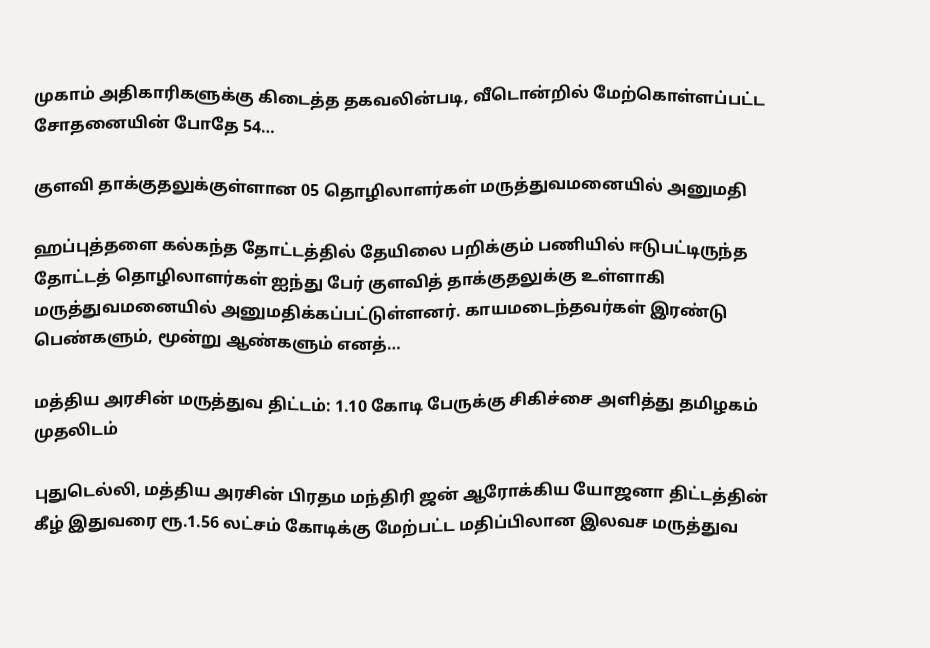முகாம் அதிகாரிகளுக்கு கிடைத்த தகவலின்படி, வீடொன்றில் மேற்கொள்ளப்பட்ட சோதனையின் போதே 54…

குளவி தாக்குதலுக்குள்ளான 05 தொழிலாளர்கள் மருத்துவமனையில் அனுமதி

ஹப்புத்தளை கல்கந்த தோட்டத்தில் தேயிலை பறிக்கும் பணியில் ஈடுபட்டிருந்த தோட்டத் தொழிலாளர்கள் ஐந்து பேர் குளவித் தாக்குதலுக்கு உள்ளாகி மருத்துவமனையில் அனுமதிக்கப்பட்டுள்ளனர். காயமடைந்தவர்கள் இரண்டு பெண்களும், மூன்று ஆண்களும் எனத்…

மத்திய அரசின் மருத்துவ திட்டம்: 1.10 கோடி பேருக்கு சிகிச்சை அளித்து தமிழகம் முதலிடம்

புதுடெல்லி, மத்திய அரசின் பிரதம மந்திரி ஜன் ஆரோக்கிய யோஜனா திட்டத்தின் கீழ் இதுவரை ரூ.1.56 லட்சம் கோடிக்கு மேற்பட்ட மதிப்பிலான இலவச மருத்துவ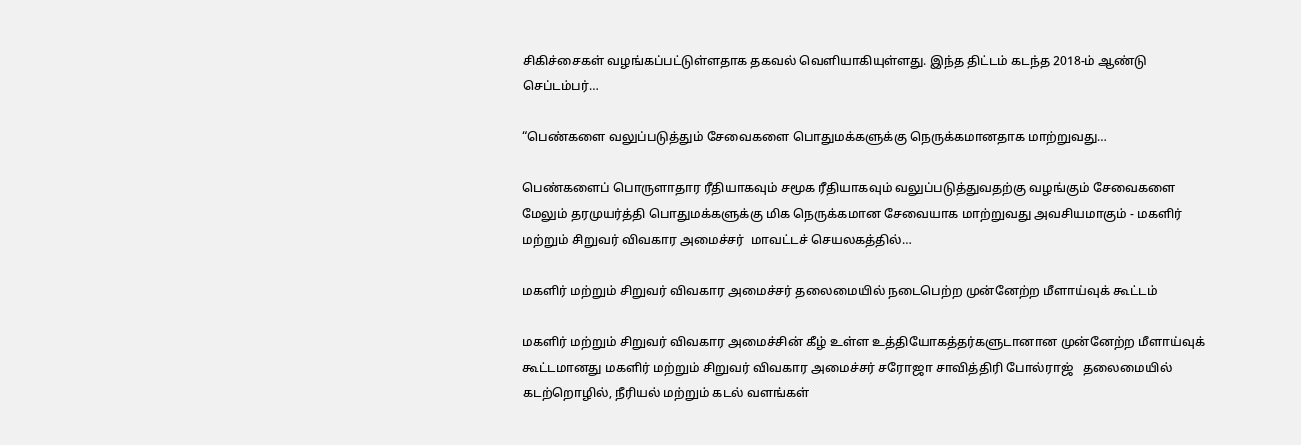சிகிச்சைகள் வழங்கப்பட்டுள்ளதாக தகவல் வெளியாகியுள்ளது. இந்த திட்டம் கடந்த 2018-ம் ஆண்டு செப்டம்பர்…

“பெண்களை வலுப்படுத்தும் சேவைகளை பொதுமக்களுக்கு நெருக்கமானதாக மாற்றுவது…

பெண்களைப் பொருளாதார ரீதியாகவும் சமூக ரீதியாகவும் வலுப்படுத்துவதற்கு வழங்கும் சேவைகளை மேலும் தரமுயர்த்தி பொதுமக்களுக்கு மிக நெருக்கமான சேவையாக மாற்றுவது அவசியமாகும் - மகளிர் மற்றும் சிறுவர் விவகார அமைச்சர்  மாவட்டச் செயலகத்தில்…

மகளிர் மற்றும் சிறுவர் விவகார அமைச்சர் தலைமையில் நடைபெற்ற முன்னேற்ற மீளாய்வுக் கூட்டம்

மகளிர் மற்றும் சிறுவர் விவகார அமைச்சின் கீழ் உள்ள உத்தியோகத்தர்களுடானான முன்னேற்ற மீளாய்வுக் கூட்டமானது மகளிர் மற்றும் சிறுவர் விவகார அமைச்சர் சரோஜா சாவித்திரி போல்ராஜ்   தலைமையில் கடற்றொழில், நீரியல் மற்றும் கடல் வளங்கள்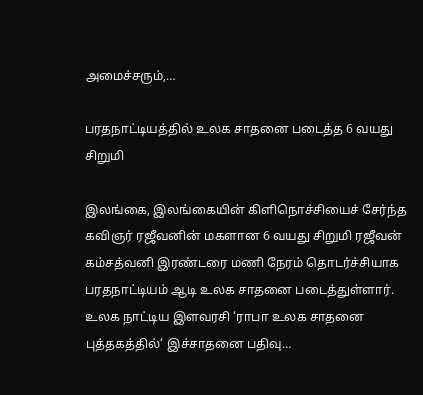அமைச்சரும்,…

பரதநாட்டியத்தில் உலக சாதனை படைத்த 6 வயது சிறுமி

இலங்கை, இலங்கையின் கிளிநொச்சியைச் சேர்ந்த கவிஞர் ரஜீவனின் மகளான 6 வயது சிறுமி ரஜீவன் கம்சத்வனி இரண்டரை மணி நேரம் தொடர்ச்சியாக பரதநாட்டியம் ஆடி உலக சாதனை படைத்துள்ளார். உலக நாட்டிய இளவரசி ‘ராபா உலக சாதனை புத்தகத்தில்‘ இச்சாதனை பதிவு…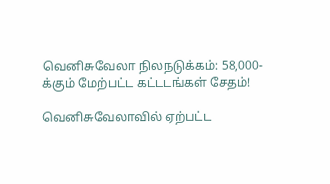வெனிசுவேலா நிலநடுக்கம்: 58,000-க்கும் மேற்பட்ட கட்டடங்கள் சேதம்!

வெனிசுவேலாவில் ஏற்பட்ட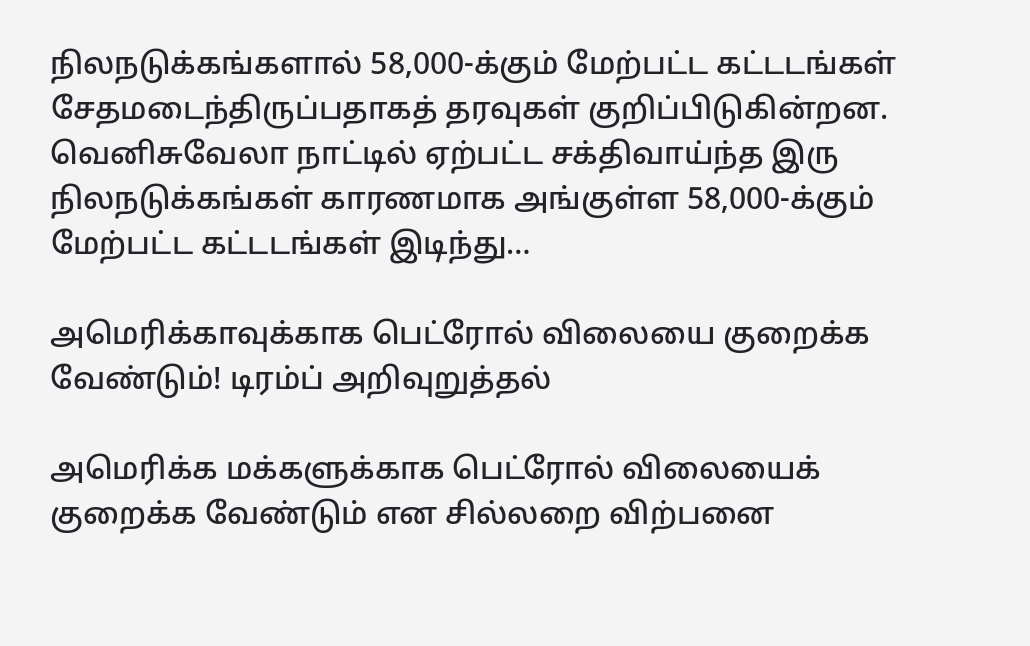நிலநடுக்கங்களால் 58,000-க்கும் மேற்பட்ட கட்டடங்கள் சேதமடைந்திருப்பதாகத் தரவுகள் குறிப்பிடுகின்றன. வெனிசுவேலா நாட்டில் ஏற்பட்ட சக்திவாய்ந்த இரு நிலநடுக்கங்கள் காரணமாக அங்குள்ள 58,000-க்கும் மேற்பட்ட கட்டடங்கள் இடிந்து…

அமெரிக்காவுக்காக பெட்ரோல் விலையை குறைக்க வேண்டும்! டிரம்ப் அறிவுறுத்தல்

அமெரிக்க மக்களுக்காக பெட்ரோல் விலையைக் குறைக்க வேண்டும் என சில்லறை விற்பனை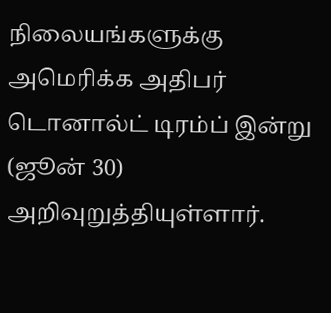நிலையங்களுக்கு அமெரிக்க அதிபர் டொனால்ட் டிரம்ப் இன்று (ஜூன் 30) அறிவுறுத்தியுள்ளார்.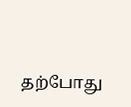தற்போது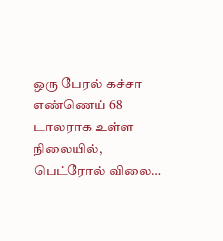ஒரு பேரல் கச்சா எண்ணெய் 68 டாலராக உள்ள நிலையில், பெட்ரோல் விலை…